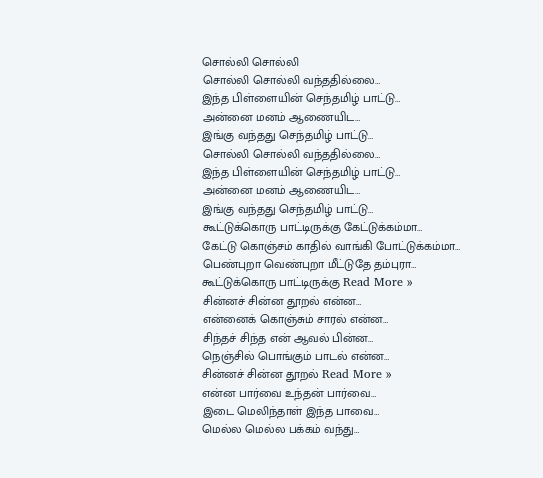சொல்லி சொல்லி
சொல்லி சொல்லி வந்ததில்லை…
இந்த பிள்ளையின் செந்தமிழ் பாட்டு…
அன்னை மனம் ஆணையிட…
இங்கு வந்தது செந்தமிழ் பாட்டு…
சொல்லி சொல்லி வந்ததில்லை…
இந்த பிள்ளையின் செந்தமிழ் பாட்டு…
அன்னை மனம் ஆணையிட…
இங்கு வந்தது செந்தமிழ் பாட்டு…
கூட்டுக்கொரு பாட்டிருக்கு கேட்டுக்கம்மா…
கேட்டு கொஞ்சம் காதில் வாங்கி போட்டுக்கம்மா…
பெண்புறா வெண்புறா மீட்டுதே தம்புரா…
கூட்டுக்கொரு பாட்டிருக்கு Read More »
சின்னச் சின்ன தூறல் என்ன…
என்னைக் கொஞ்சும் சாரல் என்ன…
சிந்தச் சிந்த என் ஆவல் பின்ன…
நெஞ்சில் பொங்கும் பாடல் என்ன…
சின்னச் சின்ன தூறல் Read More »
என்ன பார்வை உந்தன் பார்வை…
இடை மெலிந்தாள் இந்த பாவை…
மெல்ல மெல்ல பக்கம் வந்து…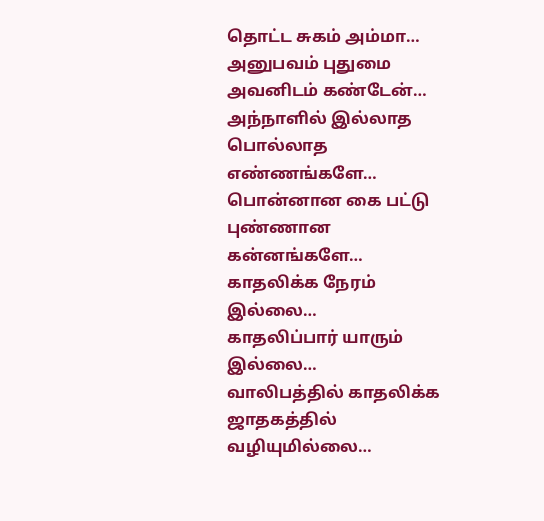தொட்ட சுகம் அம்மா…
அனுபவம் புதுமை அவனிடம் கண்டேன்…
அந்நாளில் இல்லாத பொல்லாத எண்ணங்களே…
பொன்னான கை பட்டு புண்ணான கன்னங்களே…
காதலிக்க நேரம் இல்லை…
காதலிப்பார் யாரும் இல்லை…
வாலிபத்தில் காதலிக்க ஜாதகத்தில் வழியுமில்லை…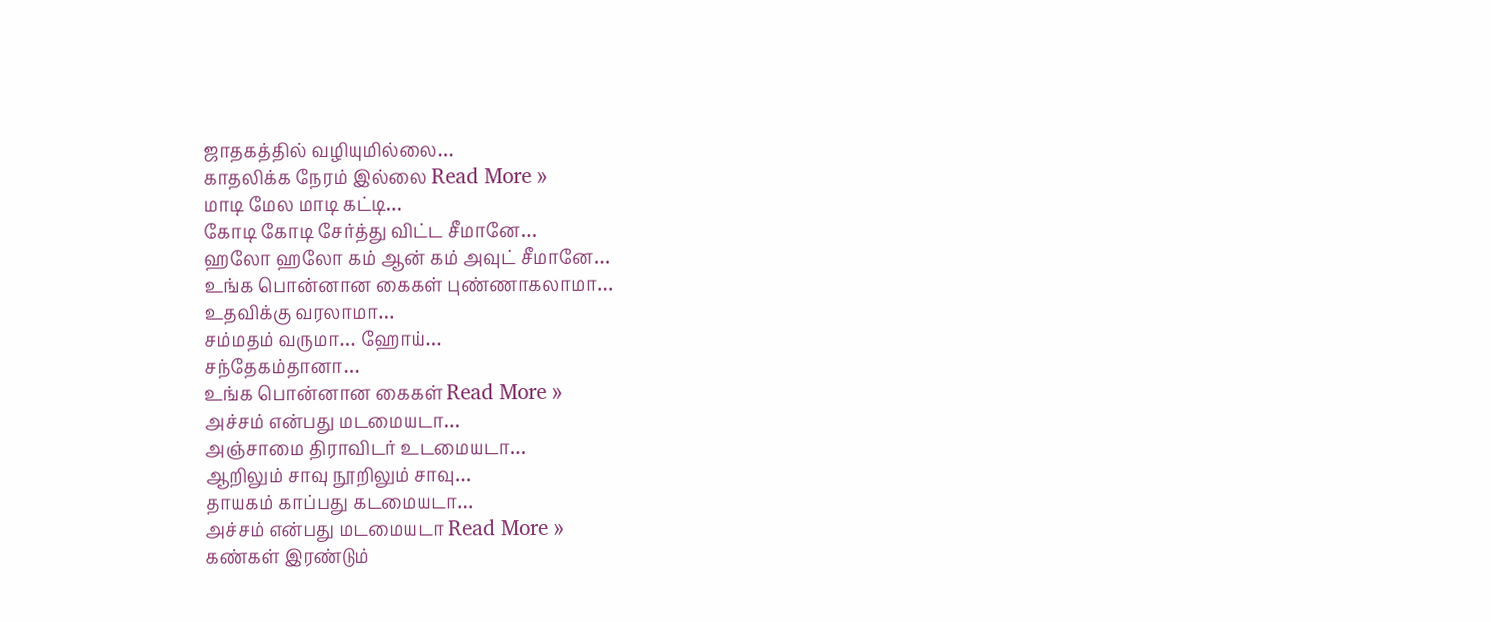ஜாதகத்தில் வழியுமில்லை…
காதலிக்க நேரம் இல்லை Read More »
மாடி மேல மாடி கட்டி…
கோடி கோடி சேர்த்து விட்ட சீமானே…
ஹலோ ஹலோ கம் ஆன் கம் அவுட் சீமானே…
உங்க பொன்னான கைகள் புண்ணாகலாமா…
உதவிக்கு வரலாமா…
சம்மதம் வருமா… ஹோய்…
சந்தேகம்தானா…
உங்க பொன்னான கைகள் Read More »
அச்சம் என்பது மடமையடா…
அஞ்சாமை திராவிடர் உடமையடா…
ஆறிலும் சாவு நூறிலும் சாவு…
தாயகம் காப்பது கடமையடா…
அச்சம் என்பது மடமையடா Read More »
கண்கள் இரண்டும்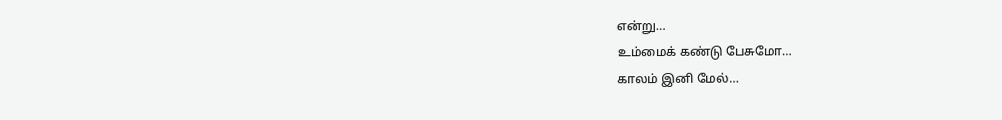என்று…
உம்மைக் கண்டு பேசுமோ…
காலம் இனி மேல்…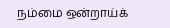நம்மை ஒன்றாய்க்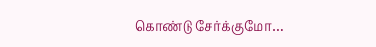கொண்டு சேர்க்குமோ…